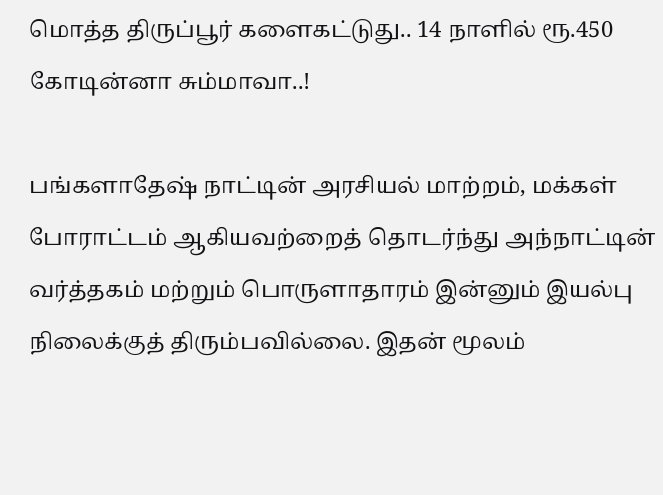மொத்த திருப்பூர் களைகட்டுது.. 14 நாளில் ரூ.450 கோடின்னா சும்மாவா..!

பங்களாதேஷ் நாட்டின் அரசியல் மாற்றம், மக்கள் போராட்டம் ஆகியவற்றைத் தொடர்ந்து அந்நாட்டின் வர்த்தகம் மற்றும் பொருளாதாரம் இன்னும் இயல்பு நிலைக்குத் திரும்பவில்லை. இதன் மூலம்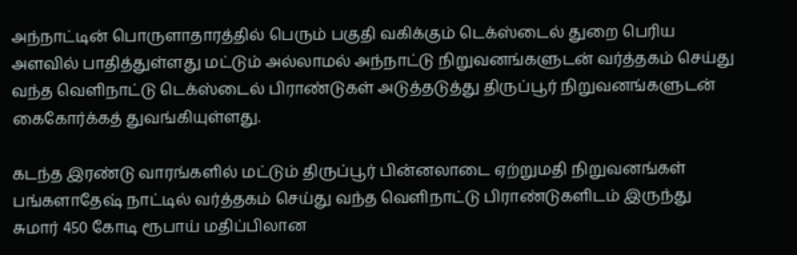அந்நாட்டின் பொருளாதாரத்தில் பெரும் பகுதி வகிக்கும் டெக்ஸ்டைல் துறை பெரிய அளவில் பாதித்துள்ளது மட்டும் அல்லாமல் அந்நாட்டு நிறுவனங்களுடன் வர்த்தகம் செய்து வந்த வெளிநாட்டு டெக்ஸ்டைல் பிராண்டுகள் அடுத்தடுத்து திருப்பூர் நிறுவனங்களுடன் கைகோர்க்கத் துவங்கியுள்ளது.

கடந்த இரண்டு வாரங்களில் மட்டும் திருப்பூர் பின்னலாடை ஏற்றுமதி நிறுவனங்கள் பங்களாதேஷ் நாட்டில் வர்த்தகம் செய்து வந்த வெளிநாட்டு பிராண்டுகளிடம் இருந்து சுமார் 450 கோடி ரூபாய் மதிப்பிலான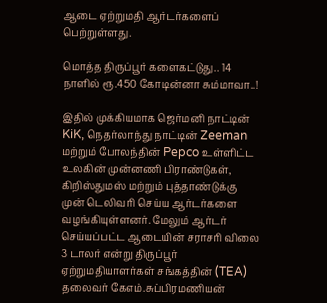ஆடை ஏற்றுமதி ஆர்டர்களைப் பெற்றுள்ளது.

மொத்த திருப்பூர் களைகட்டுது.. 14 நாளில் ரூ.450 கோடின்னா சும்மாவா..!

இதில் முக்கியமாக ஜெர்மனி நாட்டின் KiK, நெதர்லாந்து நாட்டின் Zeeman மற்றும் போலந்தின் Pepco உள்ளிட்ட உலகின் முன்னணி பிராண்டுகள், கிறிஸ்துமஸ் மற்றும் புத்தாண்டுக்கு முன் டெலிவரி செய்ய ஆர்டர்களை வழங்கியுள்ளனர். மேலும் ஆர்டர் செய்யப்பட்ட ஆடையின் சராசரி விலை 3 டாலர் என்று திருப்பூர் ஏற்றுமதியாளர்கள் சங்கத்தின் (TEA) தலைவர் கேஎம்.சுப்பிரமணியன்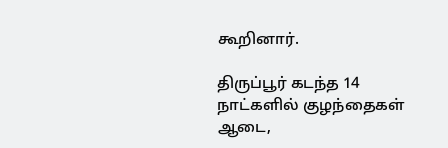கூறினார்.

திருப்பூர் கடந்த 14 நாட்களில் குழந்தைகள் ஆடை,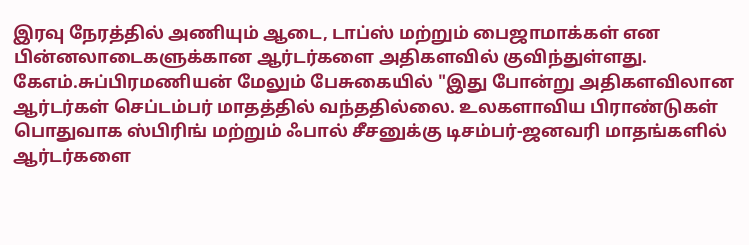இரவு நேரத்தில் அணியும் ஆடை, டாப்ஸ் மற்றும் பைஜாமாக்கள் என பின்னலாடைகளுக்கான ஆர்டர்களை அதிகளவில் குவிந்துள்ளது. கேஎம்.சுப்பிரமணியன் மேலும் பேசுகையில் "இது போன்று அதிகளவிலான ஆர்டர்கள் செப்டம்பர் மாதத்தில் வந்ததில்லை. உலகளாவிய பிராண்டுகள் பொதுவாக ஸ்பிரிங் மற்றும் ஃபால் சீசனுக்கு டிசம்பர்-ஜனவரி மாதங்களில் ஆர்டர்களை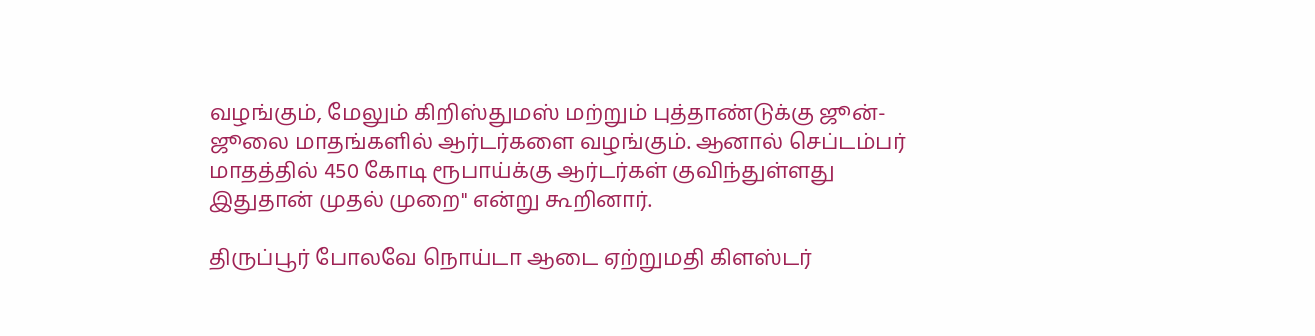வழங்கும், மேலும் கிறிஸ்துமஸ் மற்றும் புத்தாண்டுக்கு ஜூன்-ஜூலை மாதங்களில் ஆர்டர்களை வழங்கும். ஆனால் செப்டம்பர் மாதத்தில் 450 கோடி ரூபாய்க்கு ஆர்டர்கள் குவிந்துள்ளது இதுதான் முதல் முறை" என்று கூறினார்.

திருப்பூர் போலவே நொய்டா ஆடை ஏற்றுமதி கிளஸ்டர்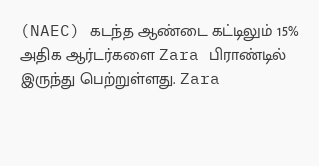(NAEC) கடந்த ஆண்டை கட்டிலும் 15% அதிக ஆர்டர்களை Zara பிராண்டில் இருந்து பெற்றுள்ளது. Zara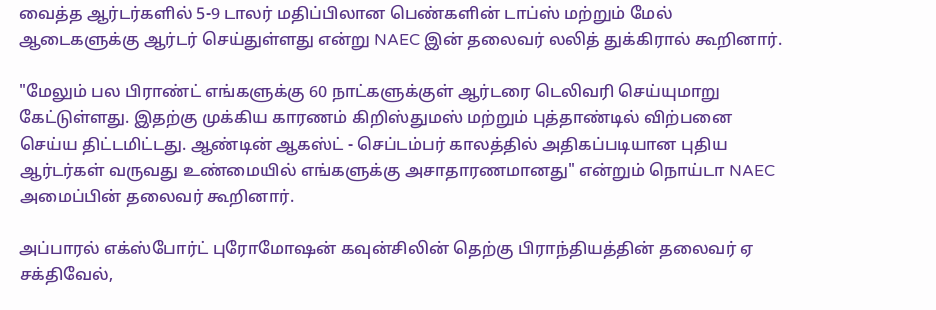வைத்த ஆர்டர்களில் 5-9 டாலர் மதிப்பிலான பெண்களின் டாப்ஸ் மற்றும் மேல் ஆடைகளுக்கு ஆர்டர் செய்துள்ளது என்று NAEC இன் தலைவர் லலித் துக்கிரால் கூறினார்.

"மேலும் பல பிராண்ட் எங்களுக்கு 60 நாட்களுக்குள் ஆர்டரை டெலிவரி செய்யுமாறு கேட்டுள்ளது. இதற்கு முக்கிய காரணம் கிறிஸ்துமஸ் மற்றும் புத்தாண்டில் விற்பனை செய்ய திட்டமிட்டது. ஆண்டின் ஆகஸ்ட் - செப்டம்பர் காலத்தில் அதிகப்படியான புதிய ஆர்டர்கள் வருவது உண்மையில் எங்களுக்கு அசாதாரணமானது" என்றும் நொய்டா NAEC அமைப்பின் தலைவர் கூறினார்.

அப்பாரல் எக்ஸ்போர்ட் புரோமோஷன் கவுன்சிலின் தெற்கு பிராந்தியத்தின் தலைவர் ஏ சக்திவேல்,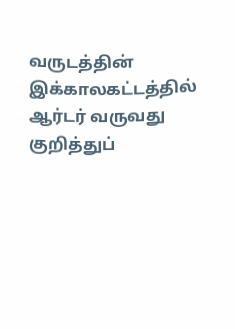வருடத்தின் இக்காலகட்டத்தில் ஆர்டர் வருவது குறித்துப்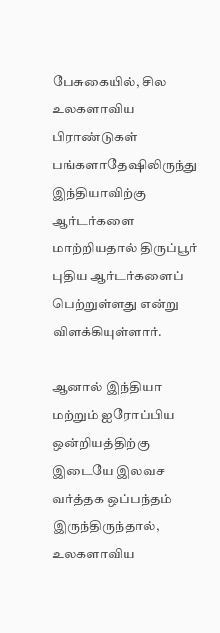பேசுகையில், சில உலகளாவிய பிராண்டுகள் பங்களாதேஷிலிருந்து இந்தியாவிற்கு ஆர்டர்களை மாற்றியதால் திருப்பூர் புதிய ஆர்டர்களைப் பெற்றுள்ளது என்று விளக்கியுள்ளார்.

ஆனால் இந்தியா மற்றும் ஐரோப்பிய ஒன்றியத்திற்கு இடையே இலவச வர்த்தக ஒப்பந்தம் இருந்திருந்தால், உலகளாவிய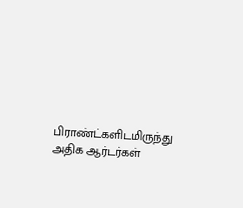பிராண்ட்களிடமிருந்து அதிக ஆர்டர்கள்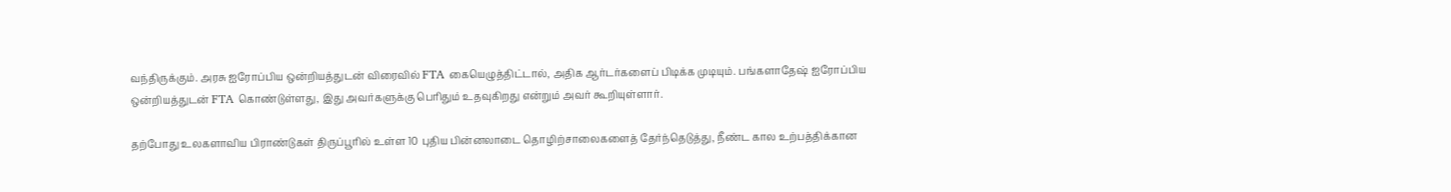வந்திருக்கும். அரசு ஐரோப்பிய ஒன்றியத்துடன் விரைவில் FTA கையெழுத்திட்டால், அதிக ஆர்டர்களைப் பிடிக்க முடியும். பங்களாதேஷ் ஐரோப்பிய ஒன்றியத்துடன் FTA கொண்டுள்ளது, இது அவர்களுக்கு பெரிதும் உதவுகிறது என்றும் அவர் கூறியுள்ளார்.

தற்போது உலகளாவிய பிராண்டுகள் திருப்பூரில் உள்ள 10 புதிய பின்னலாடை தொழிற்சாலைகளைத் தேர்ந்தெடுத்து, நீண்ட கால உற்பத்திக்கான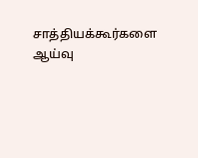சாத்தியக்கூர்களை ஆய்வு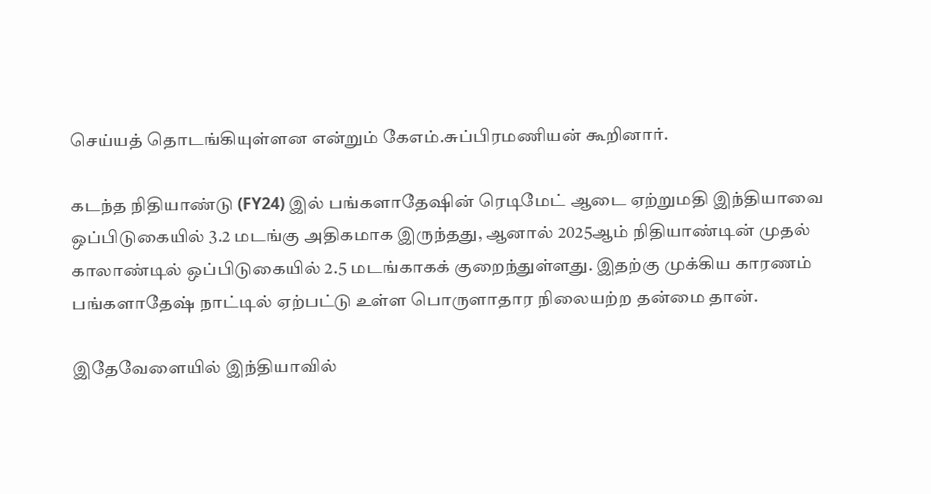செய்யத் தொடங்கியுள்ளன என்றும் கேஎம்.சுப்பிரமணியன் கூறினார்.

கடந்த நிதியாண்டு (FY24) இல் பங்களாதேஷின் ரெடிமேட் ஆடை ஏற்றுமதி இந்தியாவை ஒப்பிடுகையில் 3.2 மடங்கு அதிகமாக இருந்தது, ஆனால் 2025ஆம் நிதியாண்டின் முதல் காலாண்டில் ஒப்பிடுகையில் 2.5 மடங்காகக் குறைந்துள்ளது. இதற்கு முக்கிய காரணம் பங்களாதேஷ் நாட்டில் ஏற்பட்டு உள்ள பொருளாதார நிலையற்ற தன்மை தான்.

இதேவேளையில் இந்தியாவில்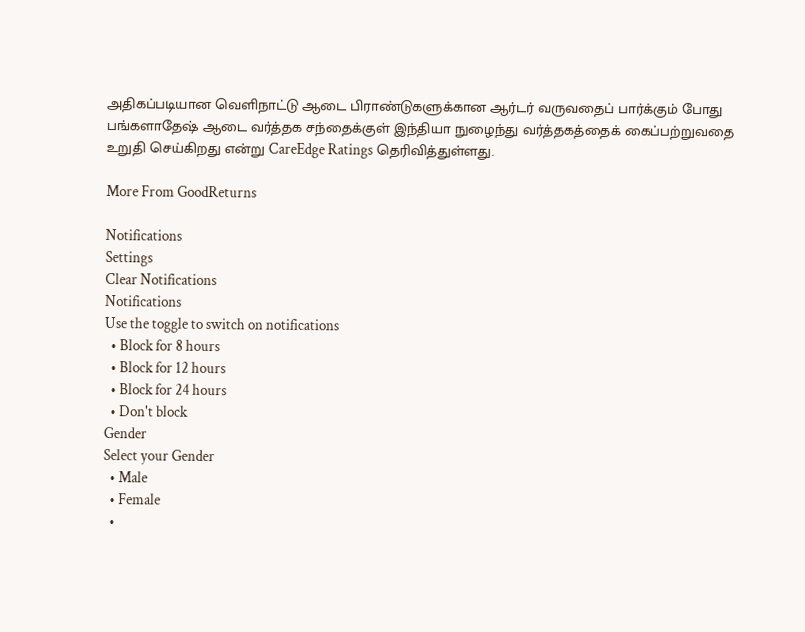அதிகப்படியான வெளிநாட்டு ஆடை பிராண்டுகளுக்கான ஆர்டர் வருவதைப் பார்க்கும் போது பங்களாதேஷ் ஆடை வர்த்தக சந்தைக்குள் இந்தியா நுழைந்து வர்த்தகத்தைக் கைப்பற்றுவதை உறுதி செய்கிறது என்று CareEdge Ratings தெரிவித்துள்ளது.

More From GoodReturns

Notifications
Settings
Clear Notifications
Notifications
Use the toggle to switch on notifications
  • Block for 8 hours
  • Block for 12 hours
  • Block for 24 hours
  • Don't block
Gender
Select your Gender
  • Male
  • Female
  •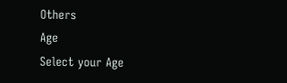Others
Age
Select your Age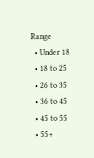Range
  • Under 18
  • 18 to 25
  • 26 to 35
  • 36 to 45
  • 45 to 55
  • 55+